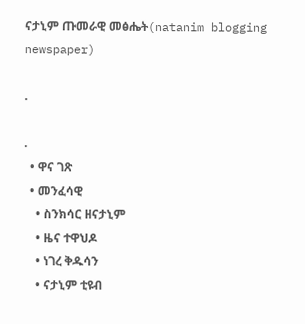ናታኒም ጡመራዊ መፅሔት(natanim blogging newspaper)

.

.
  • ዋና ገጽ
  • መንፈሳዊ
    • ስንክሳር ዘናታኒም
    • ዜና ተዋህዶ
    • ነገረ ቅዱሳን
    • ናታኒም ቲዩብ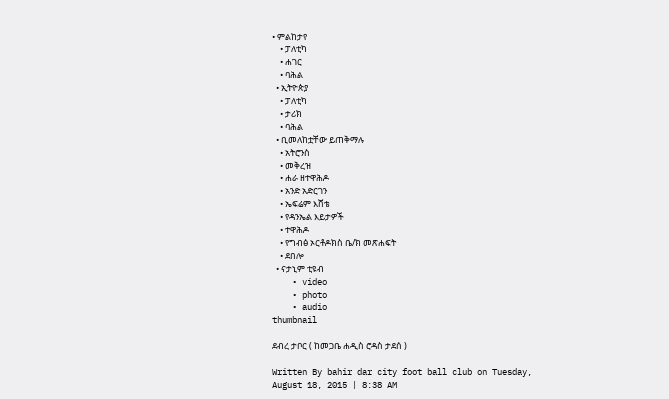• ምልከታየ
    • ፓለቲካ
    • ሐገር
    • ባሕል
  • ኢትዮጵያ
    • ፓለቲካ
    • ታሪክ
    • ባሕል
  • ቢመለከቷቸው ይጠቅማሉ
    • አትሮንስ
    • መቅረዝ
    • ሐራ ዘተዋሕዶ
    • አንድ አድርገን
    • ኤፍሬም እሸቴ
    • የዳንኤል እይታዎች
    • ተዋሕዶ
    • የግብፅ ኦርቶዶክስ ቤ/ክ መጽሐፍት
    • ደበሎ
  • ናታኒም ቲዩብ
    • video
    • photo
    • audio
thumbnail

ደብረ ታቦር ( ከመጋቤ ሐዲስ ሮዳስ ታደሰ )

Written By bahir dar city foot ball club on Tuesday, August 18, 2015 | 8:38 AM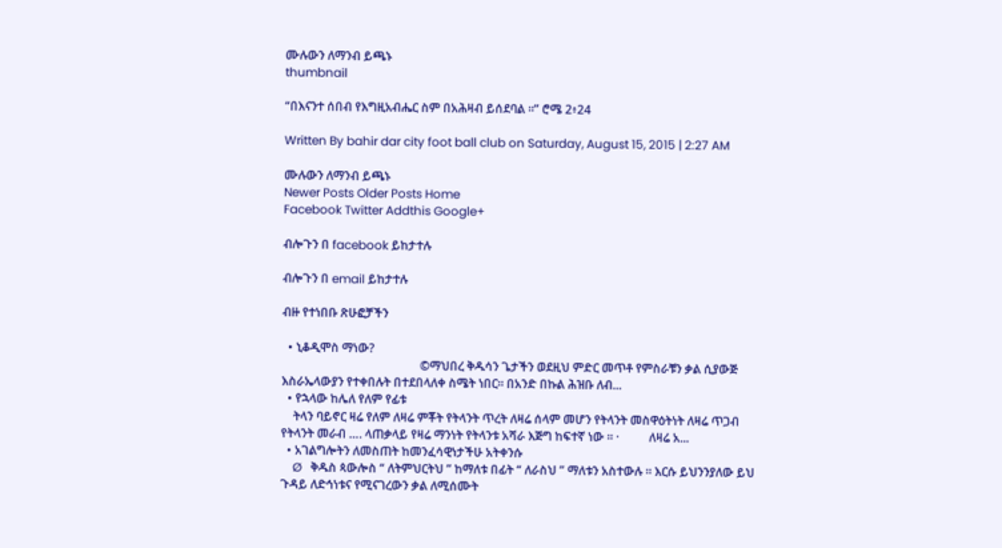ሙሉውን ለማንብ ይጫኑ
thumbnail

“በእናንተ ሰበብ የእግዚአብሔር ስም በአሕዛብ ይሰደባል ።” ሮሜ 2፥24

Written By bahir dar city foot ball club on Saturday, August 15, 2015 | 2:27 AM

ሙሉውን ለማንብ ይጫኑ
Newer Posts Older Posts Home
Facebook Twitter Addthis Google+

ብሎጉን በ facebook ይከታተሉ

ብሎጉን በ email ይከታተሉ

ብዙ የተነበቡ ጽሁፎቻችን

  • ኒቆዲሞስ ማነው?
                                              ©ማህበረ ቅዱሳን ጌታችን ወደዚህ ምድር መጥቶ የምስራቹን ቃል ሲያውጅ እስራኤላውያን የተቀበሉት በተደበላለቀ ስሜት ነበር፡፡ በአንድ በኩል ሕዝቡ ለብ...
  • የኋላው ከሌለ የለም የፊቱ
    ትላን ባይኖር ዛሬ የለም ለዛሬ ምቾት የትላንት ጥረት ለዛሬ ሰላም መሆን የትላንት መስዋዕትነት ለዛሬ ጥጋብ የትላንት መራብ …. ላጠቃላይ የዛሬ ማንነት የትላንቱ አሻራ እጅግ ከፍተኛ ነው ። ·          ለዛሬ አ...
  • አገልግሎትን ለመስጠት ከመንፈሳዊነታችሁ አትቀንሱ
    Ø   ቅዱስ ጳውሎስ “ ለትምህርትህ ” ከማለቱ በፊት “ ለራስህ ” ማለቱን አስተውሉ ። እርሱ ይህንንያለው ይህ ጉዳይ ለድኅነቱና የሚናገረውን ቃል ለሚሰሙት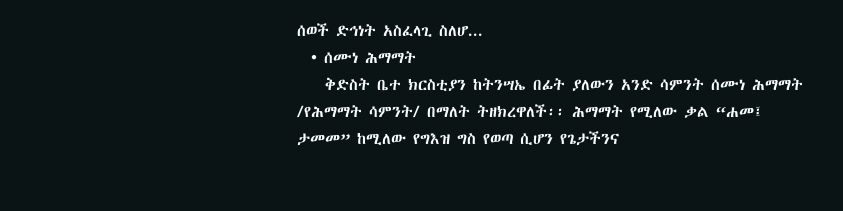ሰወች ድኅነት አስፈላጊ ስለሆ...
  • ሰሙነ ሕማማት
    ቅድስት ቤተ ክርስቲያን ከትንሣኤ በፊት ያለውን አንድ ሳምንት ሰሙነ ሕማማት /የሕማማት ሳምንት/ በማለት ትዘክረዋለች፡፡ ሕማማት የሚለው ቃል “ሐመ፤ ታመመ” ከሚለው የግእዝ ግስ የወጣ ሲሆን የጌታችንና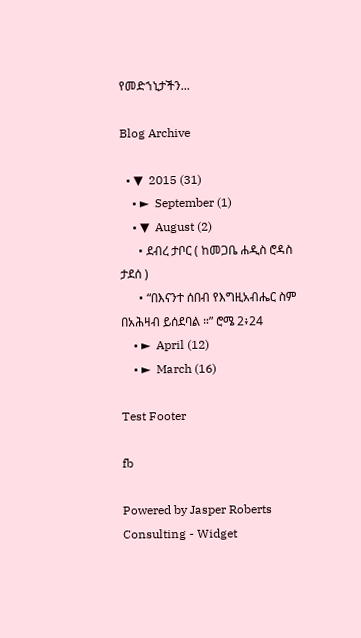የመድኀኒታችን...

Blog Archive

  • ▼  2015 (31)
    • ►  September (1)
    • ▼  August (2)
      • ደብረ ታቦር ( ከመጋቤ ሐዲስ ሮዳስ ታደሰ )
      • “በእናንተ ሰበብ የእግዚአብሔር ስም በአሕዛብ ይሰደባል ።” ሮሜ 2፥24
    • ►  April (12)
    • ►  March (16)

Test Footer

fb

Powered by Jasper Roberts Consulting - Widget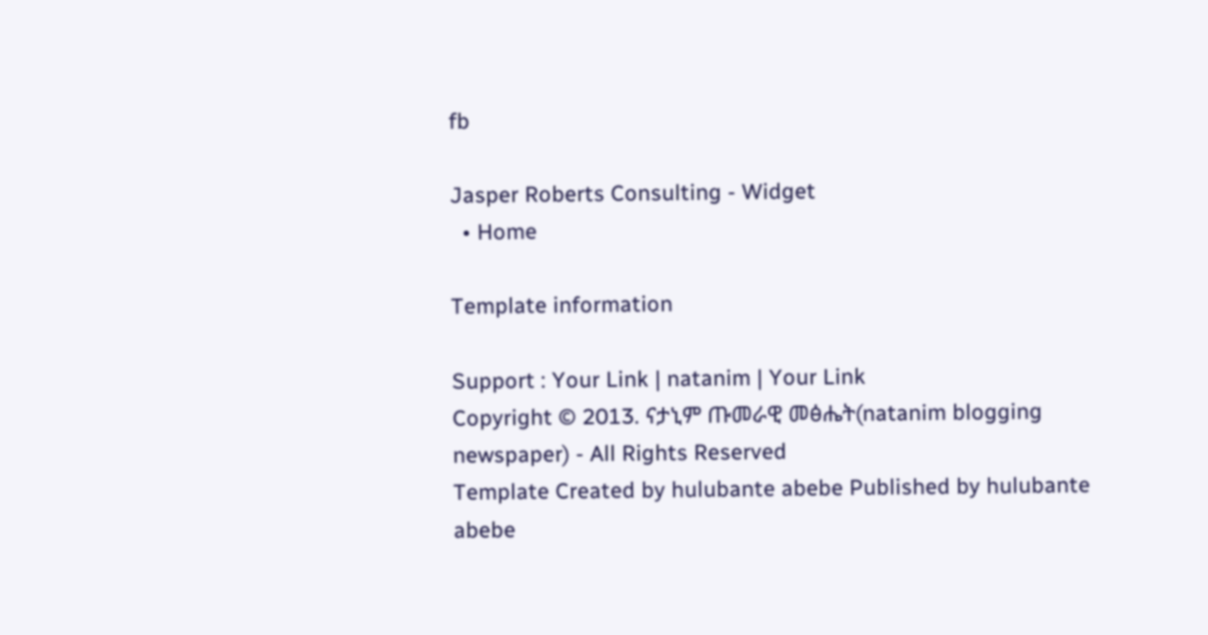fb

Jasper Roberts Consulting - Widget
  • Home

Template information

Support : Your Link | natanim | Your Link
Copyright © 2013. ናታኒም ጡመራዊ መፅሔት(natanim blogging newspaper) - All Rights Reserved
Template Created by hulubante abebe Published by hulubante abebe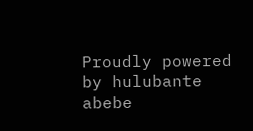Proudly powered by hulubante abebe